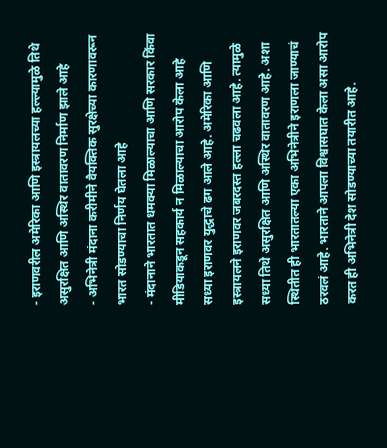- इराणवरील अमेरिका आणि इस्त्रायलच्या हल्ल्यामुळे तिथे असुरक्षित आणि अस्थिर वातावरण निर्माण झाले आहे
- अभिनेत्री मंदाना करीमीने वैयक्तिक सुरक्षेच्या कारणावरून भारत सोडण्याचा निर्णय घेतला आहे
- मंदानाने भारतात धमक्या मिळाल्याचा आणि सरकार किंवा मीडियाकडून सहकार्य न मिळाल्याचा आरोप केला आहे
सध्या इराणवर युद्धाचे ढग आले आहे. अमेरिका आणि इस्त्रायलने इराणवर जबरदस्त हल्ला चढवला आहे. त्यामुळे सध्या तिथे असुरक्षित आणि अस्थिर वातावरण आहे. अशा स्थितीत ही भारतातल्या एका अभिनेत्रीने इराणला जाण्याचं ठरवलं आहे. भारताने आपला विश्वासघात केला असा आरोप करत ही अभिनेत्री देश सोडण्याच्या तयारीत आहे.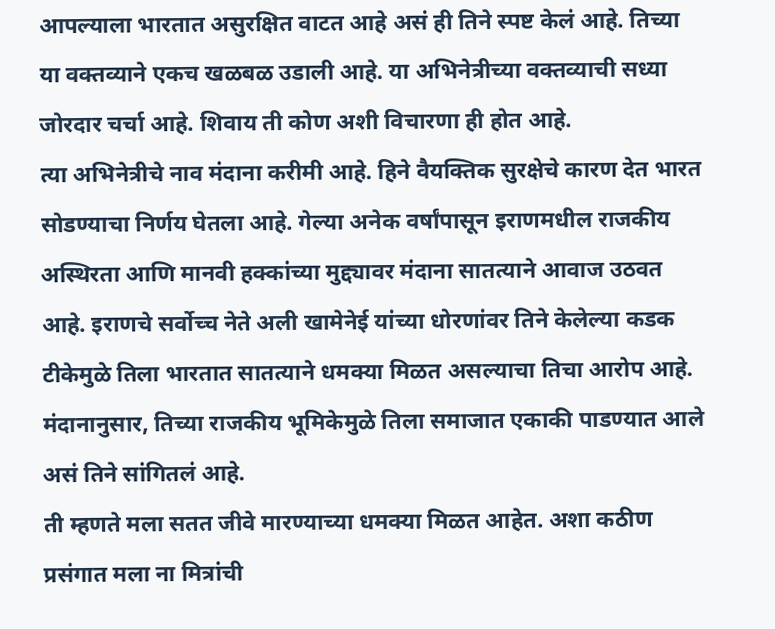आपल्याला भारतात असुरक्षित वाटत आहे असं ही तिने स्पष्ट केलं आहे. तिच्या या वक्तव्याने एकच खळबळ उडाली आहे. या अभिनेत्रीच्या वक्तव्याची सध्या जोरदार चर्चा आहे. शिवाय ती कोण अशी विचारणा ही होत आहे.
त्या अभिनेत्रीचे नाव मंदाना करीमी आहे. हिने वैयक्तिक सुरक्षेचे कारण देत भारत सोडण्याचा निर्णय घेतला आहे. गेल्या अनेक वर्षांपासून इराणमधील राजकीय अस्थिरता आणि मानवी हक्कांच्या मुद्द्यावर मंदाना सातत्याने आवाज उठवत आहे. इराणचे सर्वोच्च नेते अली खामेनेई यांच्या धोरणांवर तिने केलेल्या कडक टीकेमुळे तिला भारतात सातत्याने धमक्या मिळत असल्याचा तिचा आरोप आहे. मंदानानुसार, तिच्या राजकीय भूमिकेमुळे तिला समाजात एकाकी पाडण्यात आले असं तिने सांगितलं आहे.
ती म्हणते मला सतत जीवे मारण्याच्या धमक्या मिळत आहेत. अशा कठीण प्रसंगात मला ना मित्रांची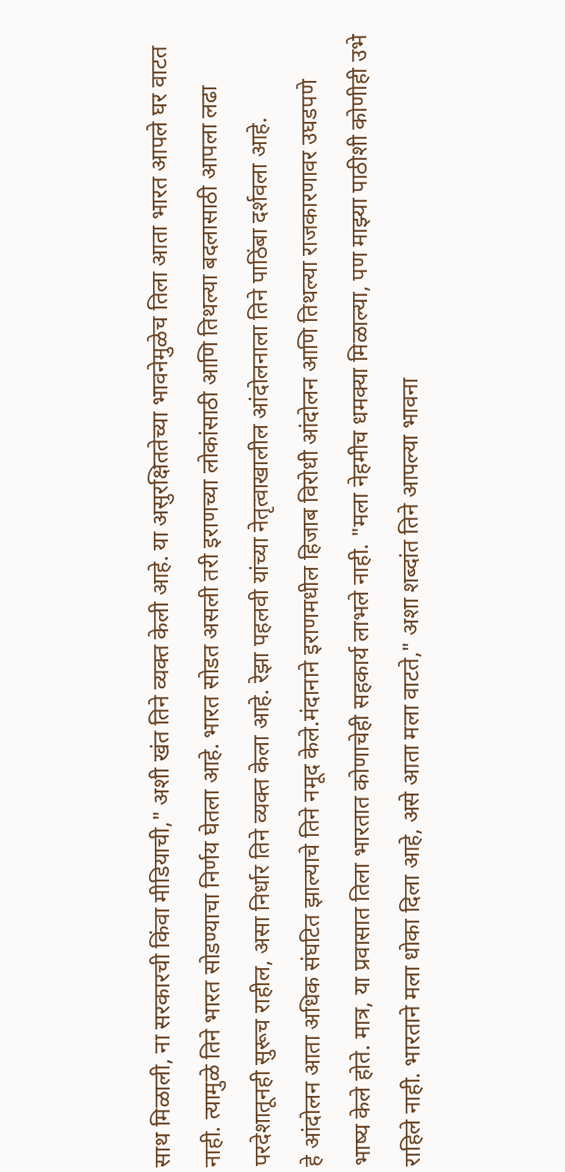साथ मिळाली, ना सरकारची किंवा मीडियाची," अशी खंत तिने व्यक्त केली आहे. या असुरक्षिततेच्या भावनेमुळेच तिला आता भारत आपले घर वाटत नाही. त्यामुळे तिने भारत सोडण्याचा निर्णय घेतला आहे. भारत सोडत असली तरी इराणच्या लोकांसाठी आणि तिथल्या बदलासाठी आपला लढा परदेशातूनही सुरूच राहील, असा निर्धार तिने व्यक्त केला आहे. रेझा पहलवी यांच्या नेतृत्वाखालील आंदोलनाला तिने पाठिंबा दर्शवला आहे.
हे आंदोलन आता अधिक संघटित झाल्याचे तिने नमूद केले.मंदानाने इराणमधील हिजाब विरोधी आंदोलन आणि तिथल्या राजकारणावर उघडपणे भाष्य केले होते. मात्र, या प्रवासात तिला भारतात कोणाचेही सहकार्य लाभले नाही. "मला नेहमीच धमक्या मिळाल्या, पण माझ्या पाठीशी कोणीही उभे राहिले नाही. भारताने मला धोका दिला आहे, असे आता मला वाटते," अशा शब्दांत तिने आपल्या भावना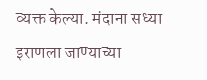व्यक्त केल्या. मंदाना सध्या इराणला जाण्याच्या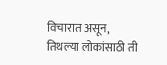विचारात असून, तिथल्या लोकांसाठी ती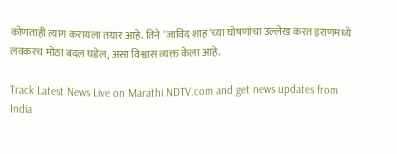कोणताही त्याग करायला तयार आहे. तिने 'जाविद शाह'च्या घोषणांचा उल्लेख करत इराणमध्ये लवकरच मोठा बदल घडेल, असा विश्वास व्यक्त केला आहे.

Track Latest News Live on Marathi.NDTV.com and get news updates from India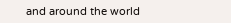and around the world